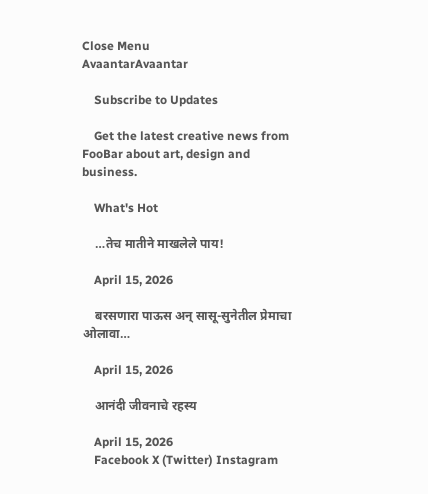Close Menu
AvaantarAvaantar

    Subscribe to Updates

    Get the latest creative news from FooBar about art, design and business.

    What's Hot

    …तेच मातीने माखलेले पाय!

    April 15, 2026

    बरसणारा पाऊस अन् सासू-सुनेतील प्रेमाचा ओलावा…

    April 15, 2026

    आनंदी जीवनाचे रहस्य

    April 15, 2026
    Facebook X (Twitter) Instagram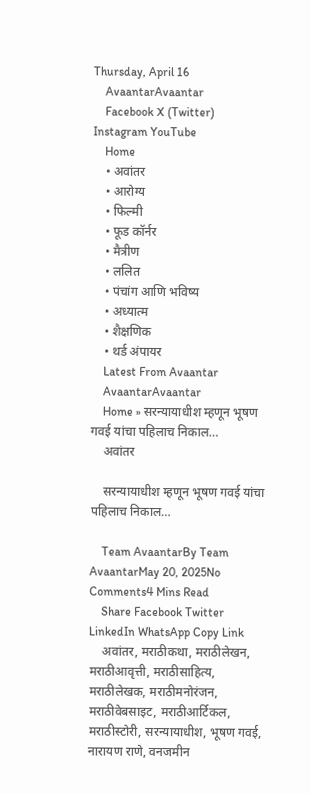Thursday, April 16
    AvaantarAvaantar
    Facebook X (Twitter) Instagram YouTube
    Home
    • अवांतर
    • आरोग्य
    • फिल्मी
    • फूड कॉर्नर
    • मैत्रीण
    • ललित
    • पंचांग आणि भविष्य
    • अध्यात्म
    • शैक्षणिक
    • थर्ड अंपायर
    Latest From Avaantar
    AvaantarAvaantar
    Home » सरन्यायाधीश म्हणून भूषण गवई यांचा पहिलाच निकाल…
    अवांतर

    सरन्यायाधीश म्हणून भूषण गवई यांचा पहिलाच निकाल…

    Team AvaantarBy Team AvaantarMay 20, 2025No Comments4 Mins Read
    Share Facebook Twitter LinkedIn WhatsApp Copy Link
    अवांतर, मराठीकथा, मराठीलेखन, मराठीआवृत्ती, मराठीसाहित्य, मराठीलेखक, मराठीमनोरंजन, मराठीवेबसाइट, मराठीआर्टिकल, मराठीस्टोरी, सरन्यायाधीश, भूषण गवई, नारायण राणे, वनजमीन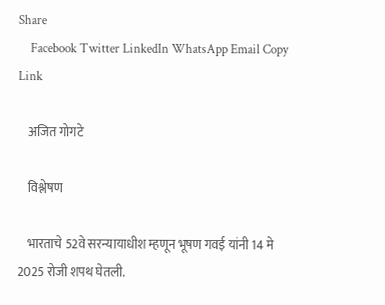Share
    Facebook Twitter LinkedIn WhatsApp Email Copy Link

    अजित गोगटे

    विश्लेषण

    भारताचे 52वे सरन्यायाधीश म्हणून भूषण गवई यांनी 14 मे 2025 रोजी शपथ घेतली.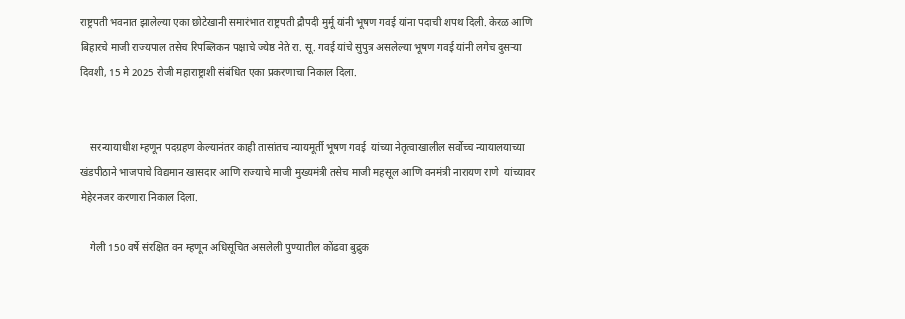राष्ट्रपती भवनात झालेल्या एका छोटेखानी समारंभात राष्ट्रपती द्रौपदी मुर्मू यांनी भूषण गवई यांना पदाची शपथ दिली. केरळ आणि बिहारचे माजी राज्यपाल तसेच रिपब्लिकन पक्षाचे ज्येष्ठ नेते रा. सू. गवई यांचे सुपुत्र असलेल्या भूषण गवई यांनी लगेच दुसऱ्या दिवशी, 15 मे 2025 रोजी महाराष्ट्राशी संबंधित एका प्रकरणाचा निकाल दिला.


    सरन्यायाधीश म्हणून पदग्रहण केल्यानंतर काही तासांतच न्यायमूर्ती भूषण गवई  यांच्या नेतृत्वाखालील सर्वोच्च न्यायालयाच्या खंडपीठाने भाजपाचे विद्यमान खासदार आणि राज्याचे माजी मुख्यमंत्री तसेच माजी महसूल आणि वनमंत्री नारायण राणे  यांच्यावर मेहेरनजर करणारा निकाल दिला.

    गेली 150 वर्षे संरक्षित वन म्हणून अधिसूचित असलेली पुण्यातील कोंढवा बुद्रुक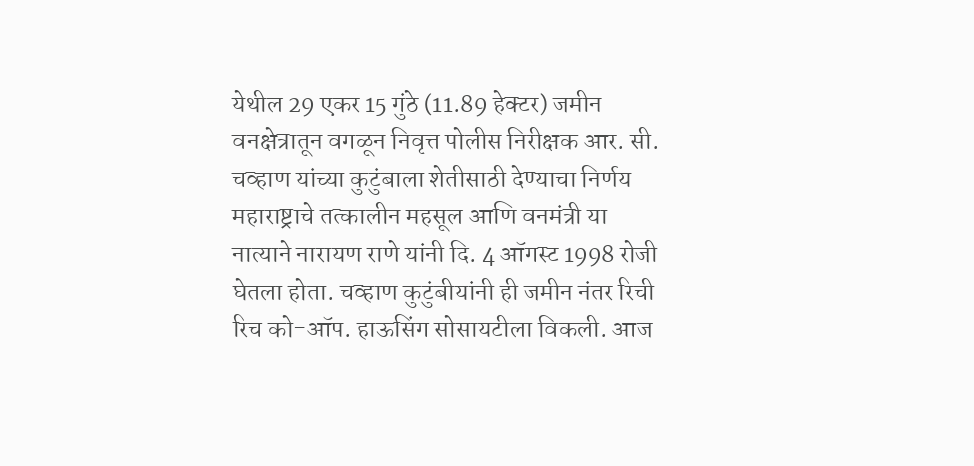येथील 29 एकर 15 गुंठे (11.89 हेक्टर) जमीन वनक्षेत्रातून वगळून निवृत्त पोलीस निरीक्षक आर. सी. चव्हाण यांच्या कुटुंबाला शेतीसाठी देण्याचा निर्णय महाराष्ट्राचे तत्कालीन महसूल आणि वनमंत्री या नात्याने नारायण राणे यांनी दि. 4 ऑगस्ट 1998 रोजी घेतला होता. चव्हाण कुटुंबीयांनी ही जमीन नंतर रिची रिच को-ऑप. हाऊसिंग सोसायटीला विकली. आज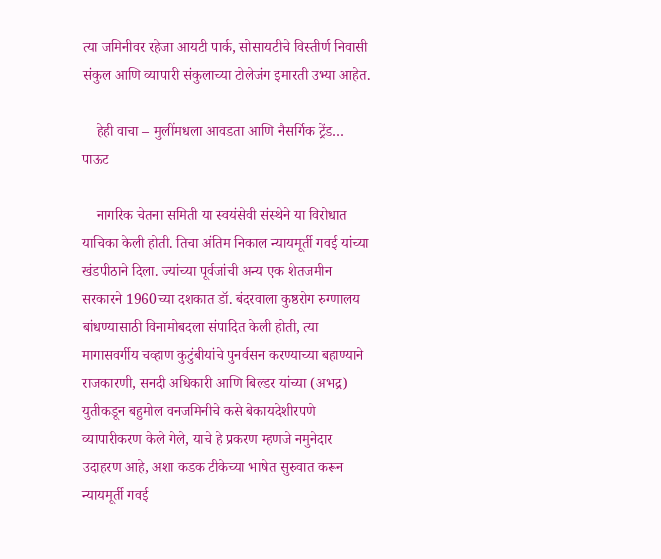त्या जमिनीवर रहेजा आयटी पार्क, सोसायटीचे विस्तीर्ण निवासी संकुल आणि व्यापारी संकुलाच्या टोलेजंग इमारती उभ्या आहेत.

    हेही वाचा – मुलींमधला आवडता आणि नैसर्गिक ट्रेंड… पाऊट

    नागरिक चेतना समिती या स्वयंसेवी संस्थेने या विरोधात याचिका केली होती. तिचा अंतिम निकाल न्यायमूर्ती गवई यांच्या खंडपीठाने दिला. ज्यांच्या पूर्वजांची अन्य एक शेतजमीन सरकारने 1960च्या दशकात डॉ. बंदरवाला कुष्ठरोग रुग्णालय बांधण्यासाठी विनामोबदला संपादित केली होती, त्या मागासवर्गीय चव्हाण कुटुंबीयांचे पुनर्वसन करण्याच्या बहाण्याने राजकारणी, सनदी अधिकारी आणि बिल्डर यांच्या (अभद्र) युतीकडून बहुमोल वनजमिनीचे कसे बेकायदेशीरपणे व्यापारीकरण केले गेले, याचे हे प्रकरण म्हणजे नमुनेदार उदाहरण आहे, अशा कडक टीकेच्या भाषेत सुरुवात करून न्यायमूर्ती गवई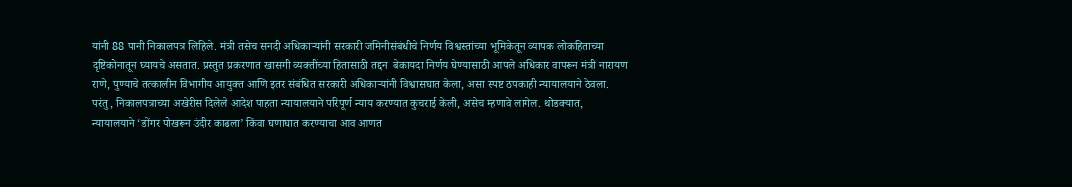यांनी 88 पानी निकालपत्र लिहिले. मंत्री तसेच सनदी अधिकाऱ्यांनी सरकारी जमिनीसंबंधीचे निर्णय विश्वस्तांच्या भूमिकेतून व्यापक लोकहिताच्या दृष्टिकोनातून घ्यायचे असतात. प्रस्तुत प्रकरणात खासगी व्यक्तींच्या हितासाठी तद्दन  बेकायदा निर्णय घेण्यासाठी आपले अधिकार वापरून मंत्री नारायण राणे, पुण्याचे तत्कालीन विभागीय आयुक्त आणि इतर संबंधित सरकारी अधिकाऱ्यांनी विश्वासघात केला, असा स्पष्ट ठपकाही न्यायालयाने ठेवला. परंतु, निकालपत्राच्या अखेरीस दिलेले आदेश पाहता न्यायालयाने परिपूर्ण न्याय करण्यात कुचराई केली, असेच म्हणावे लागेल. थोडक्यात, न्यायालयाने ‘डोंगर पोखरून उंदीर काढला’ किंवा घणाघात करण्याचा आव आणत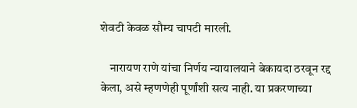शेवटी केवळ सौम्य चापटी मारली.

    नारायण राणे यांचा निर्णय न्यायालयाने बेकायदा ठरवून रद्द केला, असे म्हणणेही पूर्णांशी सत्य नाही. या प्रकरणाच्या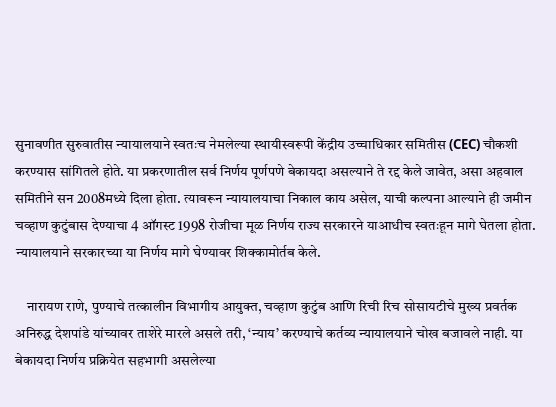सुनावणीत सुरुवातीस न्यायालयाने स्वतःच नेमलेल्या स्थायीस्वरूपी केंद्रीय उच्चाधिकार समितीस (CEC) चौकशी करण्यास सांगितले होते. या प्रकरणातील सर्व निर्णय पूर्णपणे बेकायदा असल्याने ते रद्द केले जावेत, असा अहवाल समितीने सन 2008मध्ये दिला होता. त्यावरून न्यायालयाचा निकाल काय असेल, याची कल्पना आल्याने ही जमीन चव्हाण कुटुंबास देण्याचा 4 ऑगस्ट 1998 रोजीचा मूळ निर्णय राज्य सरकारने याआधीच स्वतःहून मागे घेतला होता. न्यायालयाने सरकारच्या या निर्णय मागे घेण्यावर शिक्कामोर्तब केले.

    नारायण राणे, पुण्याचे तत्कालीन विभागीय आयुक्त, चव्हाण कुटुंब आणि रिची रिच सोसायटीचे मुख्य प्रवर्तक अनिरुद्ध देशपांडे यांच्यावर ताशेरे मारले असले तरी, ‘न्याय’ करण्याचे कर्तव्य न्यायालयाने चोख बजावले नाही. या बेकायदा निर्णय प्रक्रियेत सहभागी असलेल्या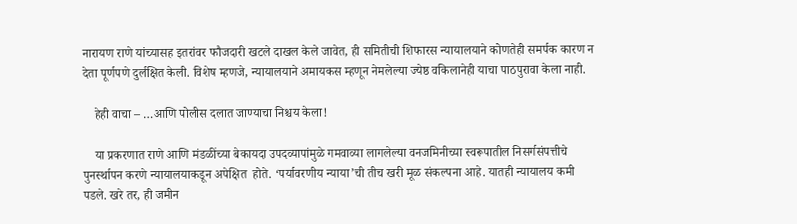नारायण राणे यांच्यासह इतरांवर फौजदारी खटले दाखल केले जावेत, ही समितीची शिफारस न्यायालयाने कोणतेही समर्पक कारण न देता पूर्णपणे दुर्लक्षित केली. विशेष म्हणजे, न्यायालयाने अमायकस म्हणून नेमलेल्या ज्येष्ठ वकिलानेही याचा पाठपुरावा केला नाही.

    हेही वाचा – …आणि पोलीस दलात जाण्याचा निश्चय केला!

    या प्रकरणात राणे आणि मंडळींच्या बेकायदा उपदव्यापांमुळे गमवाव्या लागलेल्या वनजमिनीच्या स्वरूपातील निसर्गसंपत्तीचे पुनर्स्थापन करणे न्यायालयाकडून अपेक्षित  होते. ‘पर्यावरणीय न्याया’ची तीच खरी मूळ संकल्पना आहे. यातही न्यायालय कमी पडले. खरे तर, ही जमीन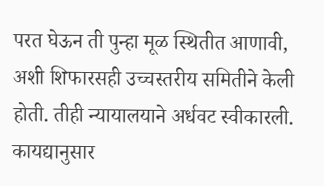परत घेऊन ती पुन्हा मूळ स्थितीत आणावी, अशी शिफारसही उच्चस्तरीय समितीने केली होती. तीही न्यायालयाने अर्धवट स्वीकारली. कायद्यानुसार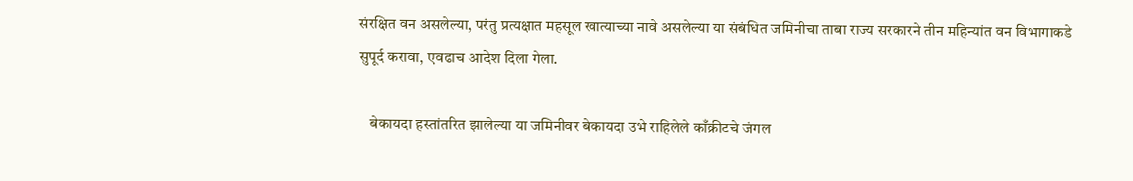संरक्षित वन असलेल्या, परंतु प्रत्यक्षात महसूल खात्याच्या नावे असलेल्या या संबंधित जमिनीचा ताबा राज्य सरकारने तीन महिन्यांत वन विभागाकडे सुपूर्द करावा, एवढाच आदेश दिला गेला.

    बेकायदा हस्तांतरित झालेल्या या जमिनीवर बेकायदा उभे राहिलेले काँक्रीटचे जंगल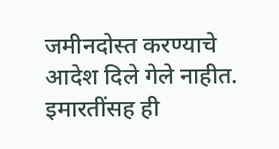जमीनदोस्त करण्याचे आदेश दिले गेले नाहीत. इमारतींसह ही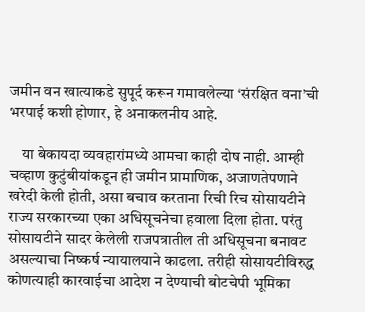जमीन वन खात्याकडे सुपूर्द करून गमावलेल्या ‘संरक्षित वना’ची भरपाई कशी होणार, हे अनाकलनीय आहे.

    या बेकायदा व्यवहारांमध्ये आमचा काही दोष नाही. आम्ही चव्हाण कुटुंबीयांकडून ही जमीन प्रामाणिक, अजाणतेपणाने खरेदी केली होती, असा बचाव करताना रिची रिच सोसायटीने राज्य सरकारच्या एका अधिसूचनेचा हवाला दिला होता. परंतु सोसायटीने सादर केलेली राजपत्रातील ती अधिसूचना बनावट असल्याचा निष्कर्ष न्यायालयाने काढला. तरीही सोसायटीविरुद्ध कोणत्याही कारवाईचा आदेश न देण्याची बोटचेपी भूमिका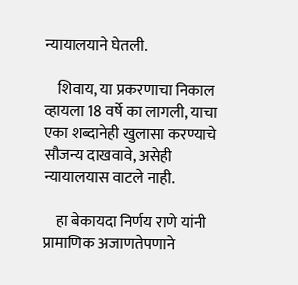न्यायालयाने घेतली.

    शिवाय, या प्रकरणाचा निकाल व्हायला 18 वर्षे का लागली, याचा एका शब्दानेही खुलासा करण्याचे सौजन्य दाखवावे, असेही न्यायालयास वाटले नाही.

    हा बेकायदा निर्णय राणे यांनी प्रामाणिक अजाणतेपणाने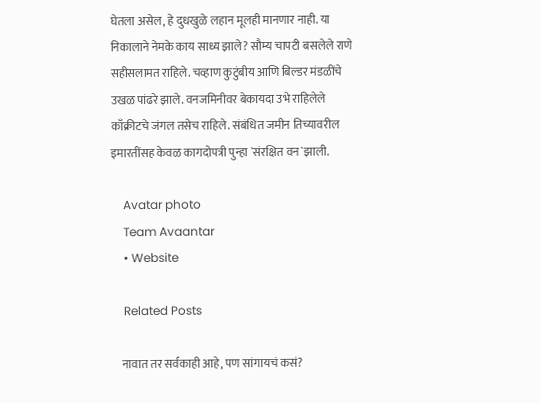घेतला असेल, हे दुधखुळे लहान मूलही मानणार नाही. या निकालाने नेमके काय साध्य झाले? सौम्य चापटी बसलेले राणे सहीसलामत राहिले. चव्हाण कुटुंबीय आणि बिल्डर मंडळींचे उखळ पांढरे झाले. वनजमिनीवर बेकायदा उभे राहिलेले काँक्रीटचे जंगल तसेच राहिले. संबंधित जमीन तिच्यावरील इमारतींसह केवळ कागदोपत्री पुन्हा `संरक्षित वन`झाली.

    Avatar photo
    Team Avaantar
    • Website

    Related Posts

    नावात तर सर्वकाही आहे, पण सांगायचं कसं?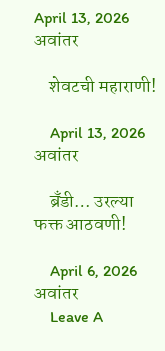April 13, 2026 अवांतर

    शेवटची महाराणी!

    April 13, 2026 अवांतर

    ब्रँडी… उरल्या फक्त आठवणी!

    April 6, 2026 अवांतर
    Leave A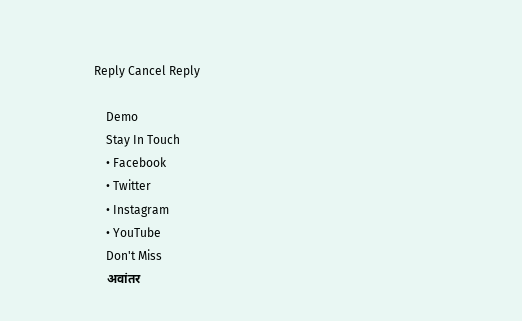Reply Cancel Reply

    Demo
    Stay In Touch
    • Facebook
    • Twitter
    • Instagram
    • YouTube
    Don't Miss
    अवांतर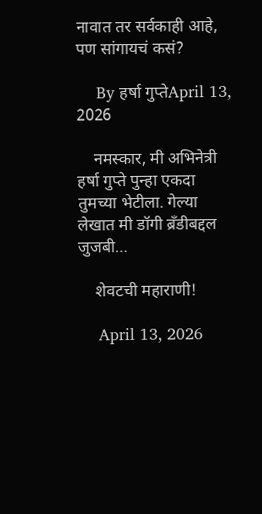नावात तर सर्वकाही आहे, पण सांगायचं कसं?

    By हर्षा गुप्तेApril 13, 2026

    नमस्कार, मी अभिनेत्री हर्षा गुप्ते पुन्हा एकदा तुमच्या भेटीला. गेल्या लेखात मी डॉगी ब्रँडीबद्दल जुजबी…

    शेवटची महाराणी!

    April 13, 2026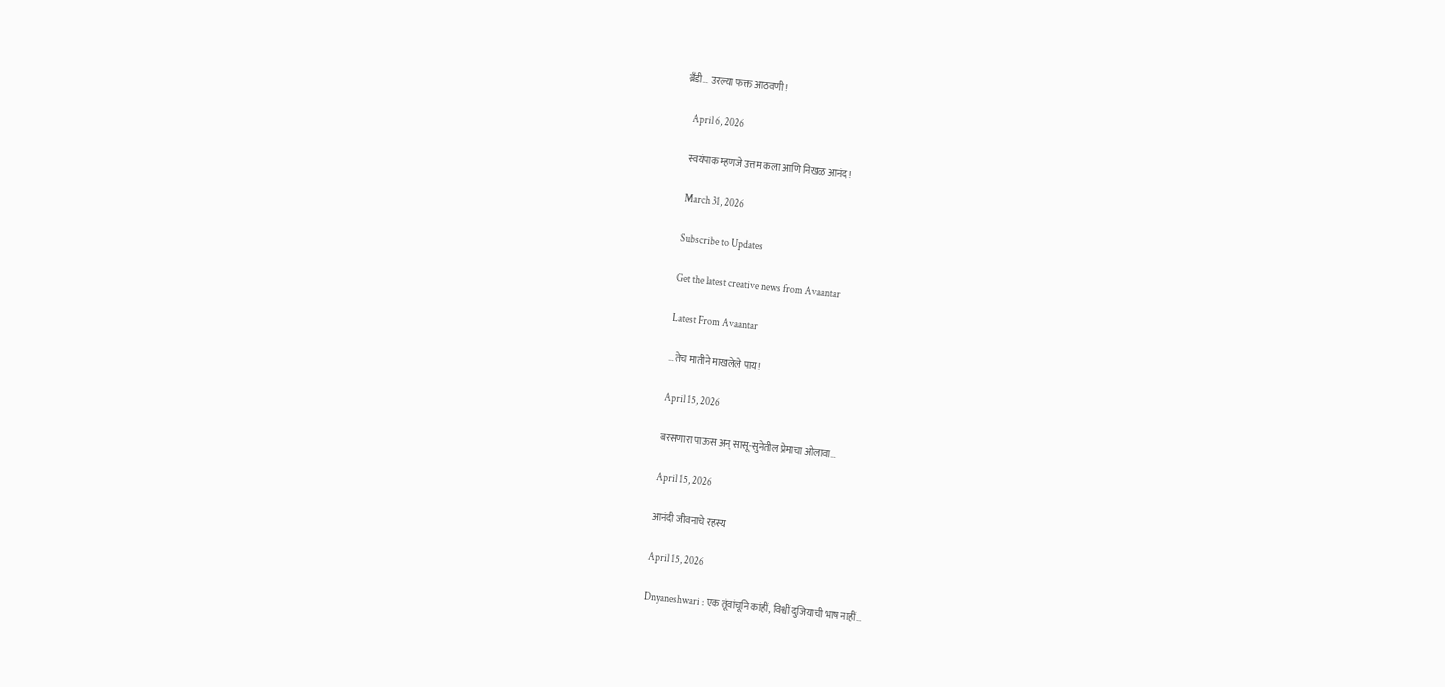ब्रँडी… उरल्या फक्त आठवणी!

    April 6, 2026

    स्वयंपाक म्हणजे उत्तम कला आणि निखळ आनंद!

    March 31, 2026

    Subscribe to Updates

    Get the latest creative news from Avaantar

    Latest From Avaantar

    …तेच मातीने माखलेले पाय!

    April 15, 2026

    बरसणारा पाऊस अन् सासू-सुनेतील प्रेमाचा ओलावा…

    April 15, 2026

    आनंदी जीवनाचे रहस्य

    April 15, 2026

    Dnyaneshwari : एक तूंवांचूनि कांहीं, विश्वीं दुजियाची भाष नाहीं…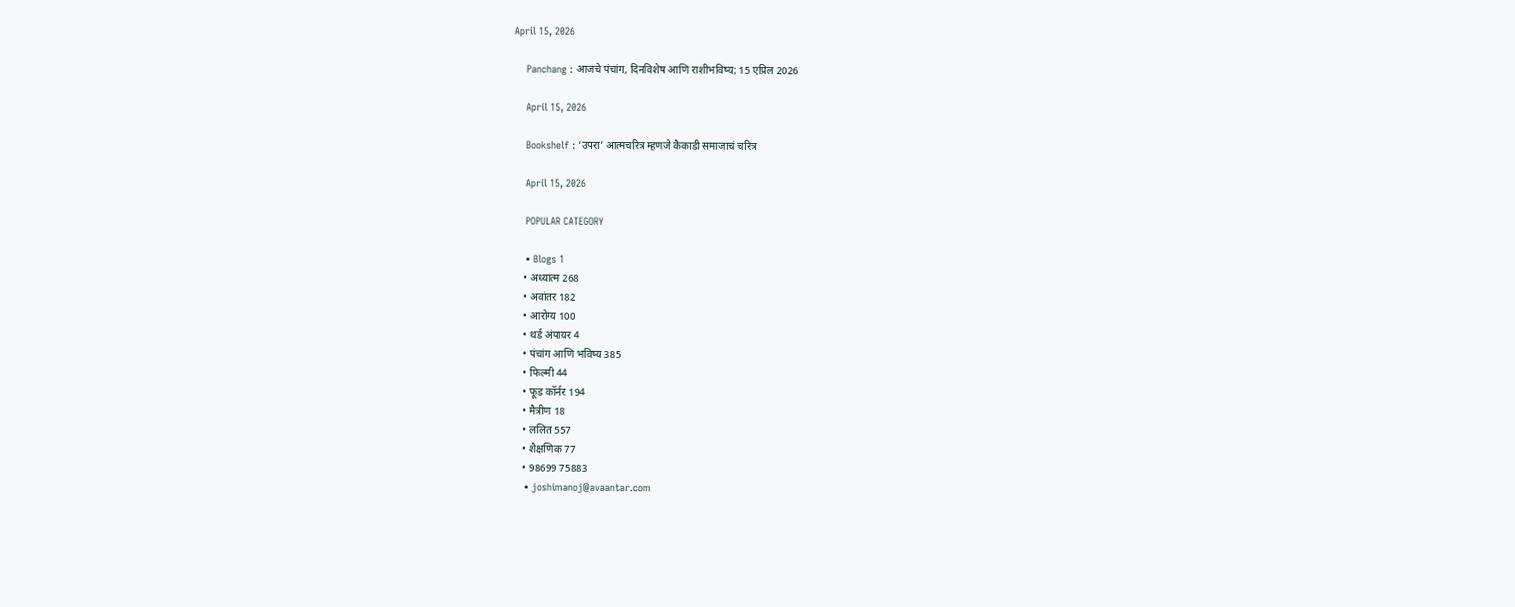April 15, 2026

    Panchang : आजचे पंचांग, दिनविशेष आणि राशीभविष्य; 15 एप्रिल 2026

    April 15, 2026

    Bookshelf : ‘उपरा’ आत्मचरित्र म्हणजे कैकाडी समाजाचं चरित्र

    April 15, 2026

    POPULAR CATEGORY

    • Blogs 1
    • अध्यात्म 268
    • अवांतर 182
    • आरोग्य 100
    • थर्ड अंपायर 4
    • पंचांग आणि भविष्य 385
    • फिल्मी 44
    • फूड कॉर्नर 194
    • मैत्रीण 18
    • ललित 557
    • शैक्षणिक 77
    • 98699 75883
    • joshimanoj@avaantar.com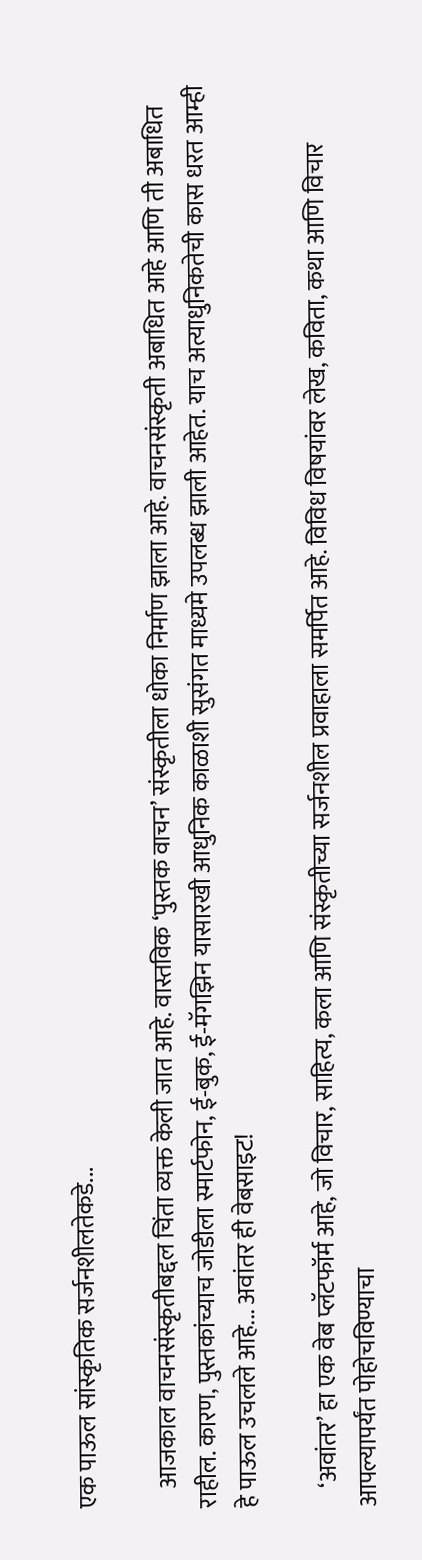एक पाऊल सांस्कृतिक सर्जनशीलतेकडे...

    आजकाल वाचनसंस्कृतीबद्दल चिंता व्यक्त केली जात आहे. वास्तविक ‘पुस्तक वाचन’ संस्कृतीला धोका निर्माण झाला आहे. वाचनसंस्कृती अबाधित आहे आणि ती अबाधित राहील. कारण, पुस्तकांच्याच जोडीला स्मार्टफोन, ई-बुक, ई-मॅगझिन यासारखी आधुनिक काळाशी सुसंगत माध्यमे उपलब्ध झाली आहेत. याच अत्याधुनिकतेची कास धरत आम्ही हे पाऊल उचलले आहे... अवांतर ही वेबसाइट!

    ‘अवांतर’ हा एक वेब प्लॅटफॉर्म आहे, जो विचार, साहित्य, कला आणि संस्कृतीच्या सर्जनशील प्रवाहाला समर्पित आहे. विविध विषयांवर लेख, कविता, कथा आणि विचार आपल्यापर्यंत पोहोचविण्याचा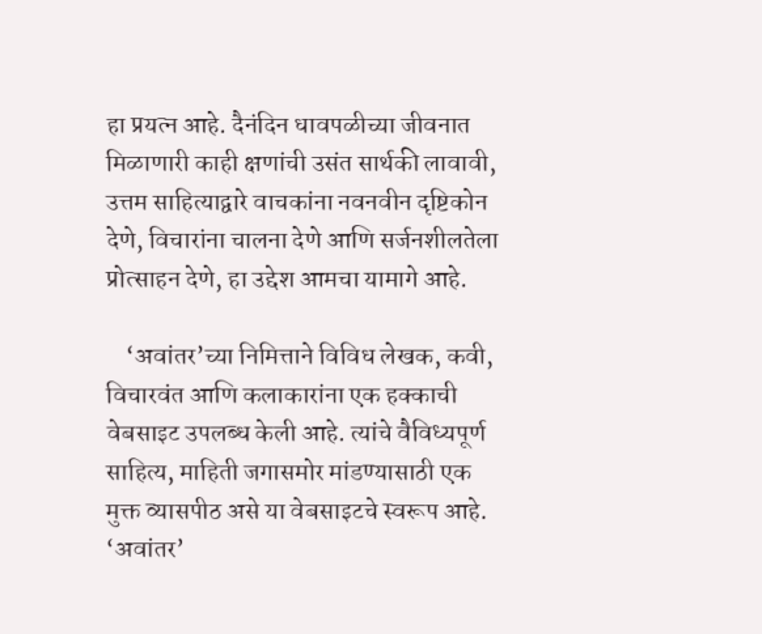हा प्रयत्न आहे. दैनंदिन धावपळीच्या जीवनात मिळाणारी काही क्षणांची उसंत सार्थकी लावावी, उत्तम साहित्याद्वारे वाचकांना नवनवीन दृष्टिकोन देणे, विचारांना चालना देणे आणि सर्जनशीलतेला प्रोत्साहन देणे, हा उद्देश आमचा यामागे आहे.

    ‘अवांतर’च्या निमित्ताने विविध लेखक, कवी, विचारवंत आणि कलाकारांना एक हक्काची वेबसाइट उपलब्ध केली आहे. त्यांचे वैविध्यपूर्ण साहित्य, माहिती जगासमोर मांडण्यासाठी एक मुक्त व्यासपीठ असे या वेबसाइटचे स्वरूप आहे. ‘अवांतर’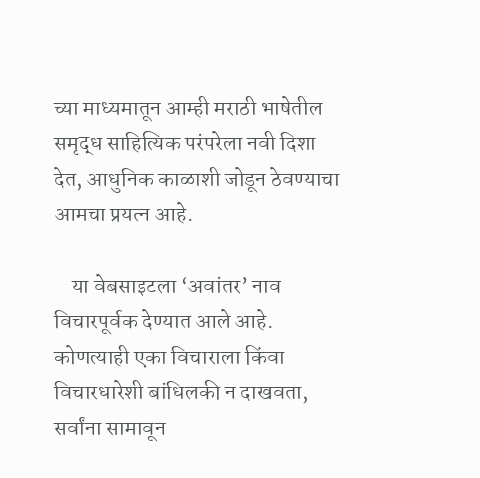च्या माध्यमातून आम्ही मराठी भाषेतील समृद्ध साहित्यिक परंपरेला नवी दिशा देत, आधुनिक काळाशी जोडून ठेवण्याचा आमचा प्रयत्न आहे.

    या वेबसाइटला ‘अवांतर’ नाव विचारपूर्वक देण्यात आले आहे. कोणत्याही एका विचाराला किंवा विचारधारेशी बांधिलकी न दाखवता, सर्वांना सामावून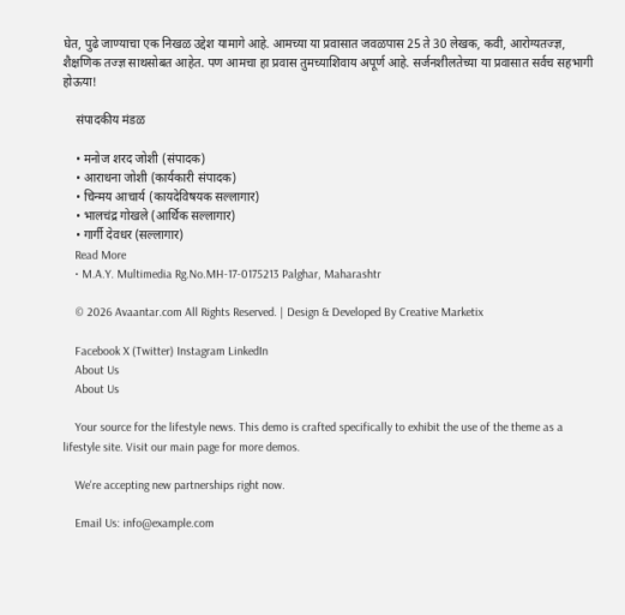घेत, पुढे जाण्याचा एक निखळ उद्देश यामागे आहे. आमच्या या प्रवासात जवळपास 25 ते 30 लेखक, कवी, आरोग्यतज्ज्ञ, शैक्षणिक तज्ज्ञ साथसोबत आहेत. पण आमचा हा प्रवास तुमच्याशिवाय अपूर्ण आहे. सर्जनशीलतेच्या या प्रवासात सर्वच सहभागी होऊया!

    संपादकीय मंडळ

    • मनोज शरद जोशी (संपादक)
    • आराधना जोशी (कार्यकारी संपादक)
    • चिन्मय आचार्य (कायदेविषयक सल्लागार)
    • भालचंद्र गोखले (आर्थिक सल्लागार)
    • गार्गी देवधर (सल्लागार)
    Read More
    • M.A.Y. Multimedia Rg.No.MH-17-0175213 Palghar, Maharashtr

    © 2026 Avaantar.com All Rights Reserved. | Design & Developed By Creative Marketix

    Facebook X (Twitter) Instagram LinkedIn
    About Us
    About Us

    Your source for the lifestyle news. This demo is crafted specifically to exhibit the use of the theme as a lifestyle site. Visit our main page for more demos.

    We're accepting new partnerships right now.

    Email Us: info@example.com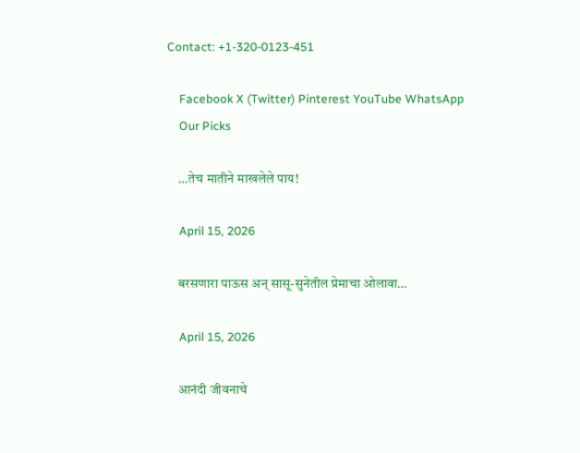Contact: +1-320-0123-451

    Facebook X (Twitter) Pinterest YouTube WhatsApp
    Our Picks

    …तेच मातीने माखलेले पाय!

    April 15, 2026

    बरसणारा पाऊस अन् सासू-सुनेतील प्रेमाचा ओलावा…

    April 15, 2026

    आनंदी जीवनाचे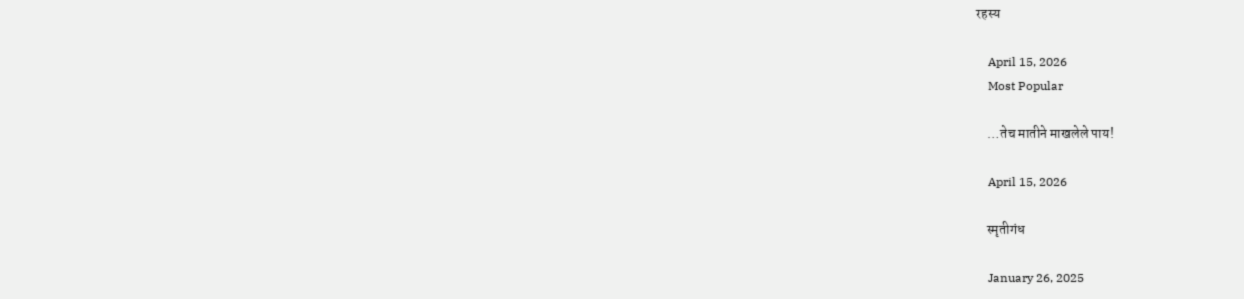रहस्य

    April 15, 2026
    Most Popular

    …तेच मातीने माखलेले पाय!

    April 15, 2026

    स्मृतीगंध

    January 26, 2025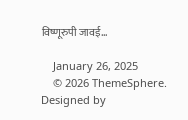विष्णूरुपी जावई…

    January 26, 2025
    © 2026 ThemeSphere. Designed by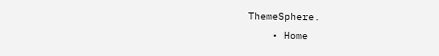ThemeSphere.
    • Home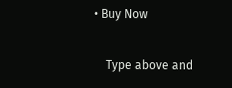• Buy Now

    Type above and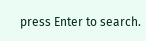press Enter to search.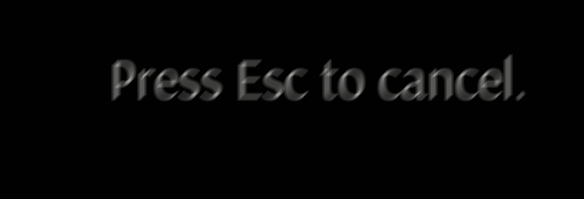Press Esc to cancel.